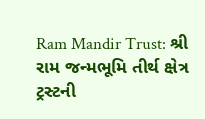Ram Mandir Trust: શ્રી રામ જન્મભૂમિ તીર્થ ક્ષેત્ર ટ્રસ્ટની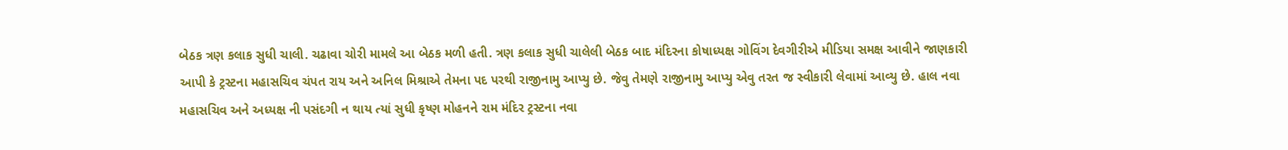બેઠક ત્રણ કલાક સુધી ચાલી. ચઢાવા ચોરી મામલે આ બેઠક મળી હતી. ત્રણ કલાક સુધી ચાલેલી બેઠક બાદ મંદિરના કોષાધ્યક્ષ ગોવિંગ દેવગીરીએ મીડિયા સમક્ષ આવીને જાણકારી આપી કે ટ્રસ્ટના મહાસચિવ ચંપત રાય અને અનિલ મિશ્રાએ તેમના પદ પરથી રાજીનામુ આપ્યુ છે. જેવુ તેમણે રાજીનામુ આપ્યુ એવુ તરત જ સ્વીકારી લેવામાં આવ્યુ છે. હાલ નવા મહાસચિવ અને અધ્યક્ષ ની પસંદગી ન થાય ત્યાં સુધી કૃષ્ણ મોહનને રામ મંદિર ટ્રસ્ટના નવા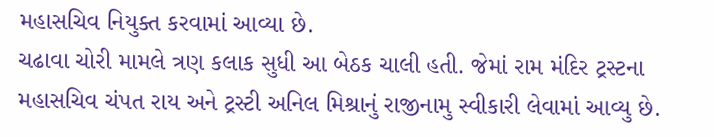મહાસચિવ નિયુક્ત કરવામાં આવ્યા છે.
ચઢાવા ચોરી મામલે ત્રણ કલાક સુધી આ બેઠક ચાલી હતી. જેમાં રામ મંદિર ટ્રસ્ટના મહાસચિવ ચંપત રાય અને ટ્રસ્ટી અનિલ મિશ્રાનું રાજીનામુ સ્વીકારી લેવામાં આવ્યુ છે.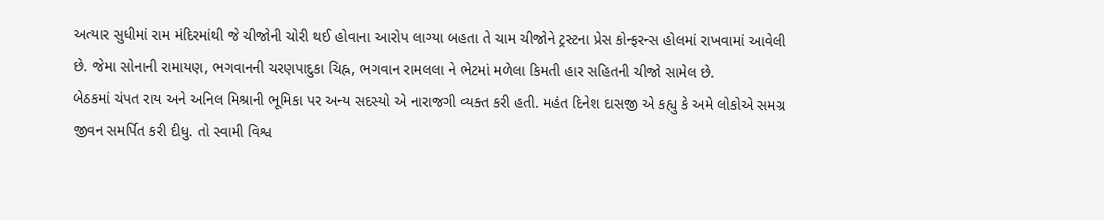અત્યાર સુધીમાં રામ મંદિરમાંથી જે ચીજોની ચોરી થઈ હોવાના આરોપ લાગ્યા બહતા તે ચામ ચીજોને ટ્રસ્ટના પ્રેસ કોન્ફરન્સ હોલમાં રાખવામાં આવેલી છે. જેમા સોનાની રામાયણ, ભગવાનની ચરણપાદુકા ચિહ્ન, ભગવાન રામલલા ને ભેટમાં મળેલા કિમતી હાર સહિતની ચીજો સામેલ છે.
બેઠકમાં ચંપત રાય અને અનિલ મિશ્રાની ભૂમિકા પર અન્ય સદસ્યો એ નારાજગી વ્યક્ત કરી હતી. મહંત દિનેશ દાસજી એ કહ્યુ કે અમે લોકોએ સમગ્ર જીવન સમર્પિત કરી દીધુ. તો સ્વામી વિશ્વ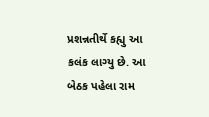પ્રશન્નતીર્થે કહ્યુ આ કલંક લાગ્યુ છે. આ બેઠક પહેલા રામ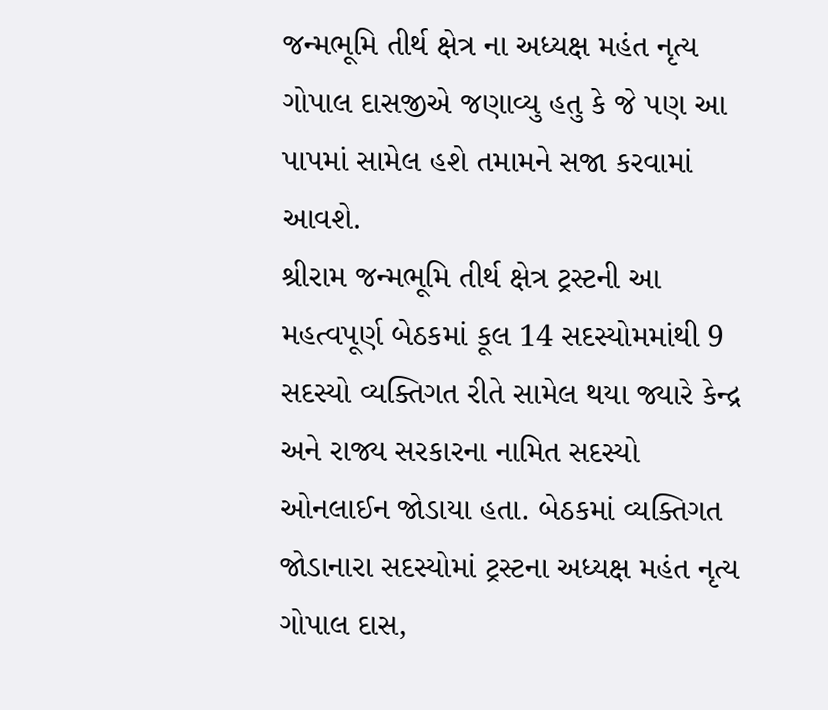જન્મભૂમિ તીર્થ ક્ષેત્ર ના અધ્યક્ષ મહંત નૃત્ય ગોપાલ દાસજીએ જણાવ્યુ હતુ કે જે પણ આ પાપમાં સામેલ હશે તમામને સજા કરવામાં આવશે.
શ્રીરામ જન્મભૂમિ તીર્થ ક્ષેત્ર ટ્રસ્ટની આ મહત્વપૂર્ણ બેઠકમાં કૂલ 14 સદસ્યોમમાંથી 9 સદસ્યો વ્યક્તિગત રીતે સામેલ થયા જ્યારે કેન્દ્ર અને રાજ્ય સરકારના નામિત સદસ્યો ઓનલાઈન જોડાયા હતા. બેઠકમાં વ્યક્તિગત જોડાનારા સદસ્યોમાં ટ્રસ્ટના અધ્યક્ષ મહંત નૃત્ય ગોપાલ દાસ,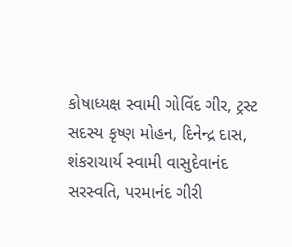કોષાધ્યક્ષ સ્વામી ગોવિંદ ગીર, ટ્રસ્ટ સદસ્ય કૃષ્ણ મોહન, દિનેન્દ્ર દાસ, શંકરાચાર્ય સ્વામી વાસુદેવાનંદ સરસ્વતિ, પરમાનંદ ગીરી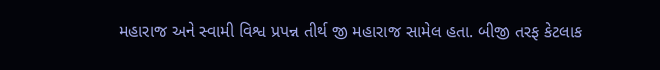મહારાજ અને સ્વામી વિશ્વ પ્રપન્ન તીર્થ જી મહારાજ સામેલ હતા. બીજી તરફ કેટલાક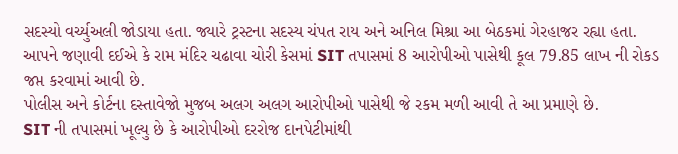સદસ્યો વર્ચ્યુઅલી જોડાયા હતા. જ્યારે ટ્રસ્ટના સદસ્ય ચંપત રાય અને અનિલ મિશ્રા આ બેઠકમાં ગેરહાજર રહ્યા હતા.
આપને જણાવી દઈએ કે રામ મંદિર ચઢાવા ચોરી કેસમાં SIT તપાસમાં 8 આરોપીઓ પાસેથી કૂલ 79.85 લાખ ની રોકડ જપ્ત કરવામાં આવી છે.
પોલીસ અને કોર્ટના દસ્તાવેજો મુજબ અલગ અલગ આરોપીઓ પાસેથી જે રકમ મળી આવી તે આ પ્રમાણે છે.
SIT ની તપાસમાં ખૂલ્યુ છે કે આરોપીઓ દરરોજ દાનપેટીમાંથી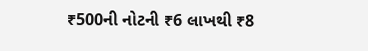₹500ની નોટની ₹6 લાખથી ₹8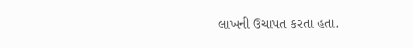લાખની ઉચાપત કરતા હતા.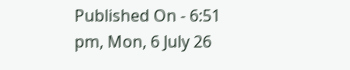Published On - 6:51 pm, Mon, 6 July 26